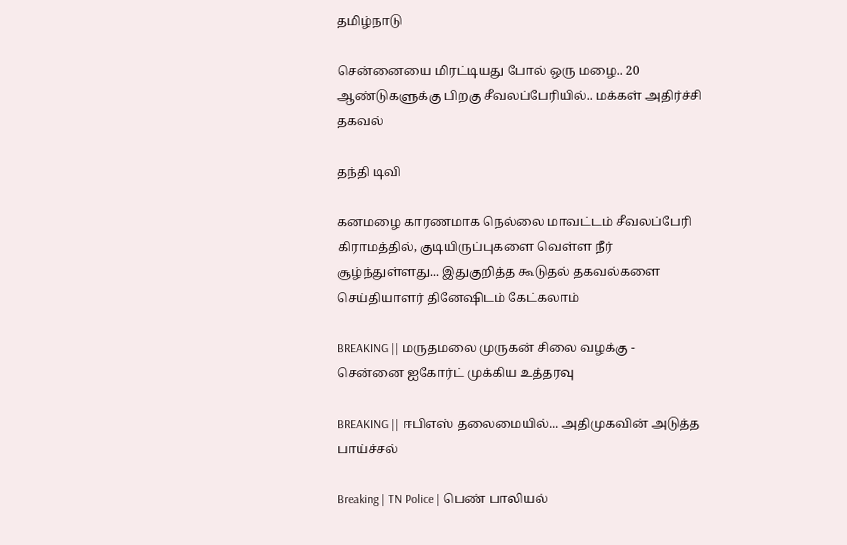தமிழ்நாடு

சென்னையை மிரட்டியது போல் ஒரு மழை.. 20 ஆண்டுகளுக்கு பிறகு சீவலப்பேரியில்.. மக்கள் அதிர்ச்சி தகவல்

தந்தி டிவி

கனமழை காரணமாக நெல்லை மாவட்டம் சீவலப்பேரி கிராமத்தில், குடியிருப்புகளை வெள்ள நீர் சூழ்ந்துள்ளது... இதுகுறித்த கூடுதல் தகவல்களை செய்தியாளர் தினேஷிடம் கேட்கலாம்

BREAKING || மருதமலை முருகன் சிலை வழக்கு - சென்னை ஐகோர்ட் முக்கிய உத்தரவு

BREAKING || ஈபிஎஸ் தலைமையில்... அதிமுகவின் அடுத்த பாய்ச்சல்

Breaking | TN Police | பெண் பாலியல்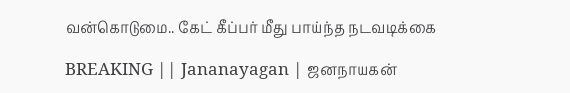வன்கொடுமை.. கேட் கீப்பர் மீது பாய்ந்த நடவடிக்கை

BREAKING || Jananayagan | ஜனநாயகன்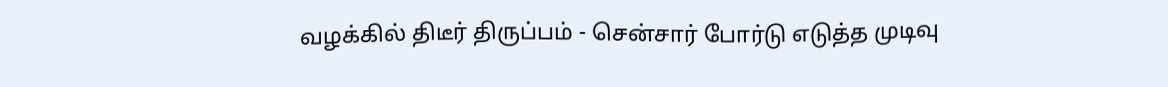வழக்கில் திடீர் திருப்பம் - சென்சார் போர்டு எடுத்த முடிவு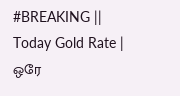#BREAKING || Today Gold Rate | ஒரே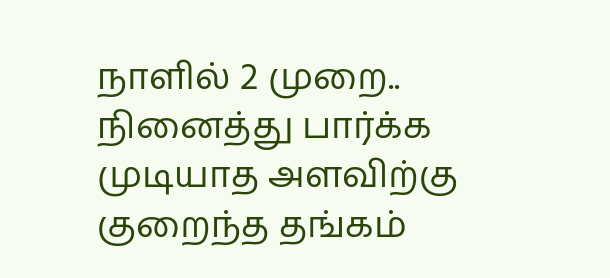நாளில் 2 முறை.. நினைத்து பார்க்க முடியாத அளவிற்கு குறைந்த தங்கம்